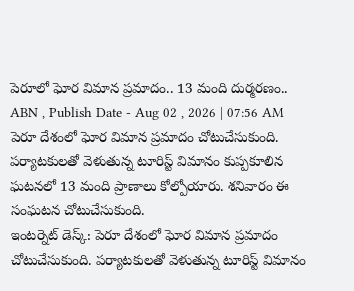పెరూలో ఘోర విమాన ప్రమాదం.. 13 మంది దుర్మరణం..
ABN , Publish Date - Aug 02 , 2026 | 07:56 AM
పెరూ దేశంలో ఘోర విమాన ప్రమాదం చోటుచేసుకుంది. పర్యాటకులతో వెళుతున్న టూరిస్ట్ విమానం కుప్పకూలిన ఘటనలో 13 మంది ప్రాణాలు కోల్పోయారు. శనివారం ఈ సంఘటన చోటుచేసుకుంది.
ఇంటర్నెట్ డెస్క్: పెరూ దేశంలో ఘోర విమాన ప్రమాదం చోటుచేసుకుంది. పర్యాటకులతో వెళుతున్న టూరిస్ట్ విమానం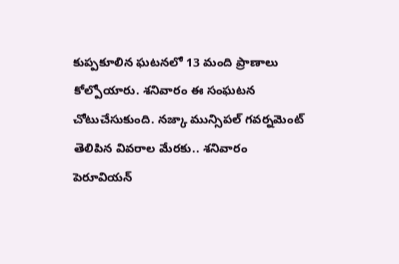కుప్పకూలిన ఘటనలో 13 మంది ప్రాణాలు కోల్పోయారు. శనివారం ఈ సంఘటన చోటుచేసుకుంది. నజ్కా మున్సిపల్ గవర్నమెంట్ తెలిపిన వివరాల మేరకు.. శనివారం పెరూవియన్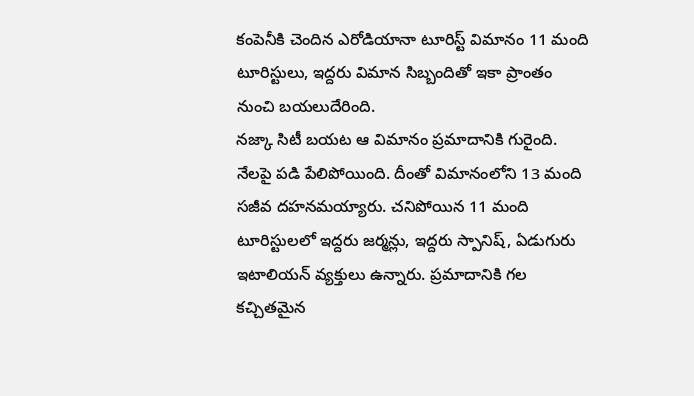కంపెనీకి చెందిన ఎరోడియానా టూరిస్ట్ విమానం 11 మంది టూరిస్టులు, ఇద్దరు విమాన సిబ్బందితో ఇకా ప్రాంతం నుంచి బయలుదేరింది.
నజ్కా సిటీ బయట ఆ విమానం ప్రమాదానికి గురైంది. నేలపై పడి పేలిపోయింది. దీంతో విమానంలోని 13 మంది సజీవ దహనమయ్యారు. చనిపోయిన 11 మంది టూరిస్టులలో ఇద్దరు జర్మన్లు, ఇద్దరు స్పానిష్, ఏడుగురు ఇటాలియన్ వ్యక్తులు ఉన్నారు. ప్రమాదానికి గల కచ్చితమైన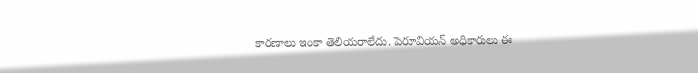కారణాలు ఇంకా తెలియరాలేదు. పెరూవియన్ అధికారులు ఈ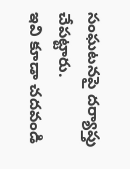సంఘటనపై దర్యాప్తు చేపట్టారు.
ఇవి కూడా చదవండి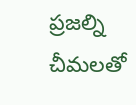ప్రజల్ని చీమలతో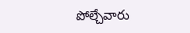పోల్చేవారు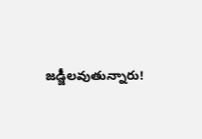జడ్జీలవుతున్నారు!